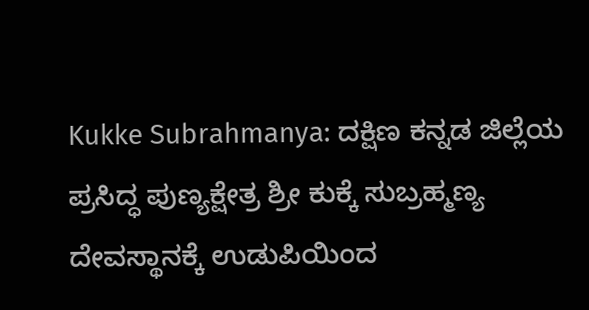Kukke Subrahmanya: ದಕ್ಷಿಣ ಕನ್ನಡ ಜಿಲ್ಲೆಯ ಪ್ರಸಿದ್ಧ ಪುಣ್ಯಕ್ಷೇತ್ರ ಶ್ರೀ ಕುಕ್ಕೆ ಸುಬ್ರಹ್ಮಣ್ಯ ದೇವಸ್ಥಾನಕ್ಕೆ ಉಡುಪಿಯಿಂದ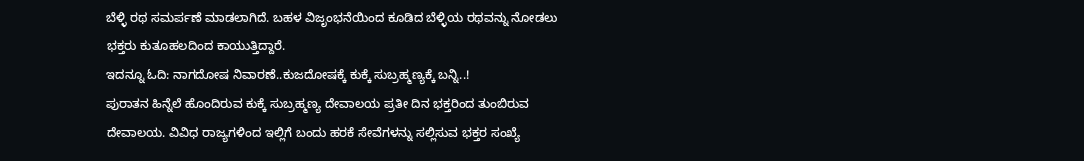ಬೆಳ್ಳಿ ರಥ ಸಮರ್ಪಣೆ ಮಾಡಲಾಗಿದೆ. ಬಹಳ ವಿಜೃಂಭನೆಯಿಂದ ಕೂಡಿದ ಬೆಳ್ಳಿಯ ರಥವನ್ನು ನೋಡಲು ಭಕ್ತರು ಕುತೂಹಲದಿಂದ ಕಾಯುತ್ತಿದ್ದಾರೆ.
ಇದನ್ನೂ ಓದಿ: ನಾಗದೋಷ ನಿವಾರಣೆ..ಕುಜದೋಷಕ್ಕೆ ಕುಕ್ಕೆ ಸುಬ್ರಹ್ಮಣ್ಯಕ್ಕೆ ಬನ್ನಿ..!
ಪುರಾತನ ಹಿನ್ನೆಲೆ ಹೊಂದಿರುವ ಕುಕ್ಕೆ ಸುಬ್ರಹ್ಮಣ್ಯ ದೇವಾಲಯ ಪ್ರತೀ ದಿನ ಭಕ್ತರಿಂದ ತುಂಬಿರುವ ದೇವಾಲಯ. ವಿವಿಧ ರಾಜ್ಯಗಳಿಂದ ಇಲ್ಲಿಗೆ ಬಂದು ಹರಕೆ ಸೇವೆಗಳನ್ನು ಸಲ್ಲಿಸುವ ಭಕ್ತರ ಸಂಖ್ಯೆ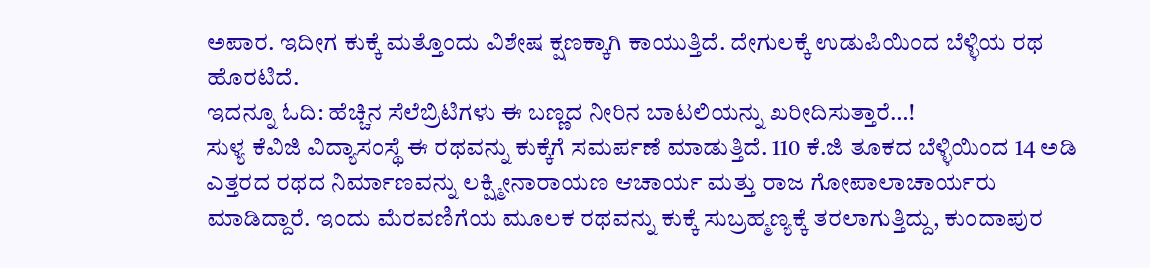ಅಪಾರ. ಇದೀಗ ಕುಕ್ಕೆ ಮತ್ತೊಂದು ವಿಶೇಷ ಕ್ಷಣಕ್ಕಾಗಿ ಕಾಯುತ್ತಿದೆ. ದೇಗುಲಕ್ಕೆ ಉಡುಪಿಯಿಂದ ಬೆಳ್ಳಿಯ ರಥ ಹೊರಟಿದೆ.
ಇದನ್ನೂ ಓದಿ: ಹೆಚ್ಚಿನ ಸೆಲೆಬ್ರಿಟಿಗಳು ಈ ಬಣ್ಣದ ನೀರಿನ ಬಾಟಲಿಯನ್ನು ಖರೀದಿಸುತ್ತಾರೆ…!
ಸುಳ್ಯ ಕೆವಿಜಿ ವಿದ್ಯಾಸಂಸ್ಥೆ ಈ ರಥವನ್ನು ಕುಕ್ಕೆಗೆ ಸಮರ್ಪಣೆ ಮಾಡುತ್ತಿದೆ. 110 ಕೆ.ಜಿ ತೂಕದ ಬೆಳ್ಳಿಯಿಂದ 14 ಅಡಿ ಎತ್ತರದ ರಥದ ನಿರ್ಮಾಣವನ್ನು ಲಕ್ಷ್ಮೀನಾರಾಯಣ ಆಚಾರ್ಯ ಮತ್ತು ರಾಜ ಗೋಪಾಲಾಚಾರ್ಯರು ಮಾಡಿದ್ದಾರೆ. ಇಂದು ಮೆರವಣಿಗೆಯ ಮೂಲಕ ರಥವನ್ನು ಕುಕ್ಕೆ ಸುಬ್ರಹ್ಮಣ್ಯಕ್ಕೆ ತರಲಾಗುತ್ತಿದ್ದು, ಕುಂದಾಪುರ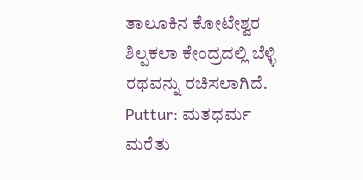ತಾಲೂಕಿನ ಕೋಟೇಶ್ವರ ಶಿಲ್ಪಕಲಾ ಕೇಂದ್ರದಲ್ಲಿ ಬೆಳ್ಳಿ ರಥವನ್ನು ರಚಿಸಲಾಗಿದೆ.
Puttur: ಮತಧರ್ಮ ಮರೆತು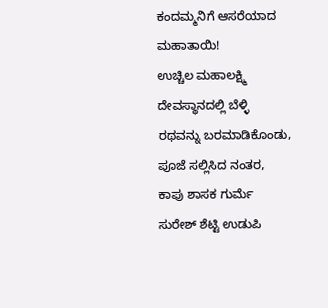ಕಂದಮ್ಮನಿಗೆ ಆಸರೆಯಾದ ಮಹಾತಾಯಿ!
ಉಚ್ಚಿಲ ಮಹಾಲಕ್ಷ್ಮಿ ದೇವಸ್ಥಾನದಲ್ಲಿ ಬೆಳ್ಳಿ ರಥವನ್ನು ಬರಮಾಡಿಕೊಂಡು, ಪೂಜೆ ಸಲ್ಲಿಸಿದ ನಂತರ, ಕಾಪು ಶಾಸಕ ಗುರ್ಮೆ ಸುರೇಶ್ ಶೆಟ್ಟಿ ಉಡುಪಿ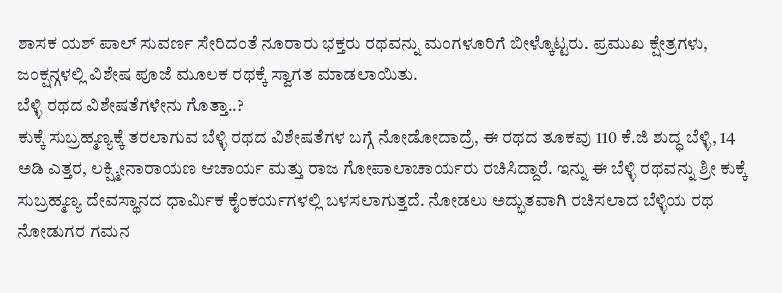ಶಾಸಕ ಯಶ್ ಪಾಲ್ ಸುವರ್ಣ ಸೇರಿದಂತೆ ನೂರಾರು ಭಕ್ತರು ರಥವನ್ನು ಮಂಗಳೂರಿಗೆ ಬೀಳ್ಕೊಟ್ಟರು. ಪ್ರಮುಖ ಕ್ಷೇತ್ರಗಳು, ಜಂಕ್ಷನ್ಗಳಲ್ಲಿ ವಿಶೇಷ ಪೂಜೆ ಮೂಲಕ ರಥಕ್ಕೆ ಸ್ವಾಗತ ಮಾಡಲಾಯಿತು.
ಬೆಳ್ಳಿ ರಥದ ವಿಶೇಷತೆಗಳೇನು ಗೊತ್ತಾ..?
ಕುಕ್ಕೆ ಸುಬ್ರಹ್ಮಣ್ಯಕ್ಕೆ ತರಲಾಗುವ ಬೆಳ್ಳಿ ರಥದ ವಿಶೇಷತೆಗಳ ಬಗ್ಗೆ ನೋಡೋದಾದ್ರೆ, ಈ ರಥದ ತೂಕವು 110 ಕೆ.ಜಿ ಶುದ್ಧ ಬೆಳ್ಳಿ, 14 ಅಡಿ ಎತ್ತರ, ಲಕ್ಷ್ಮೀನಾರಾಯಣ ಆಚಾರ್ಯ ಮತ್ತು ರಾಜ ಗೋಪಾಲಾಚಾರ್ಯರು ರಚಿಸಿದ್ದಾರೆ. ಇನ್ನು ಈ ಬೆಳ್ಳಿ ರಥವನ್ನು ಶ್ರೀ ಕುಕ್ಕೆ ಸುಬ್ರಹ್ಮಣ್ಯ ದೇವಸ್ಥಾನದ ಧಾರ್ಮಿಕ ಕೈಂಕರ್ಯಗಳಲ್ಲಿ ಬಳಸಲಾಗುತ್ತದೆ. ನೋಡಲು ಅದ್ಭುತವಾಗಿ ರಚಿಸಲಾದ ಬೆಳ್ಳಿಯ ರಥ ನೋಡುಗರ ಗಮನ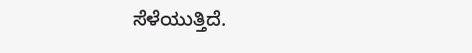ಸೆಳೆಯುತ್ತಿದೆ.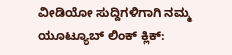ವೀಡಿಯೋ ಸುದ್ದಿಗಳಿಗಾಗಿ ನಮ್ಮ ಯೂಟ್ಯೂಬ್ ಲಿಂಕ್ ಕ್ಲಿಕ್: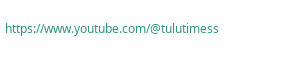https://www.youtube.com/@tulutimess